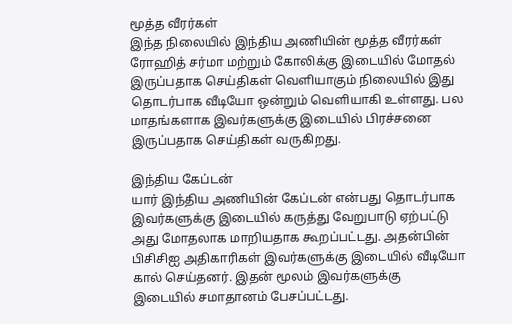மூத்த வீரர்கள்
இந்த நிலையில் இந்திய அணியின் மூத்த வீரர்கள் ரோஹித் சர்மா மற்றும் கோலிக்கு இடையில் மோதல் இருப்பதாக செய்திகள் வெளியாகும் நிலையில் இது தொடர்பாக வீடியோ ஒன்றும் வெளியாகி உள்ளது. பல மாதங்களாக இவர்களுக்கு இடையில் பிரச்சனை இருப்பதாக செய்திகள் வருகிறது.

இந்திய கேப்டன்
யார் இந்திய அணியின் கேப்டன் என்பது தொடர்பாக இவர்களுக்கு இடையில் கருத்து வேறுபாடு ஏற்பட்டு அது மோதலாக மாறியதாக கூறப்பட்டது. அதன்பின் பிசிசிஐ அதிகாரிகள் இவர்களுக்கு இடையில் வீடியோ கால் செய்தனர். இதன் மூலம் இவர்களுக்கு இடையில் சமாதானம் பேசப்பட்டது.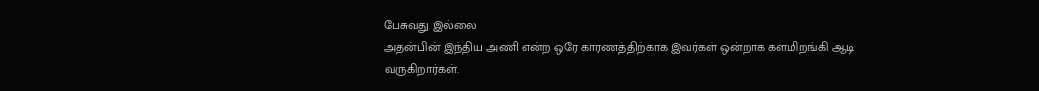பேசுவது இல்லை
அதன்பின் இந்திய அணி என்ற ஒரே காரணத்திற்காக இவர்கள் ஒன்றாக களமிறங்கி ஆடி வருகிறார்கள்.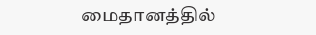மைதானத்தில்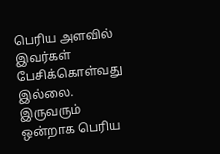பெரிய அளவில் இவர்கள் பேசிக்கொள்வது இல்லை. இருவரும் ஒன்றாக பெரிய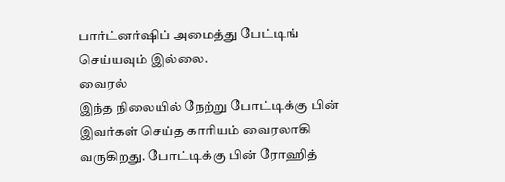பார்ட்னர்ஷிப் அமைத்து பேட்டிங் செய்யவும் இல்லை.
வைரல்
இந்த நிலையில் நேற்று போட்டிக்கு பின் இவர்கள் செய்த காரியம் வைரலாகி வருகிறது. போட்டிக்கு பின் ரோஹித்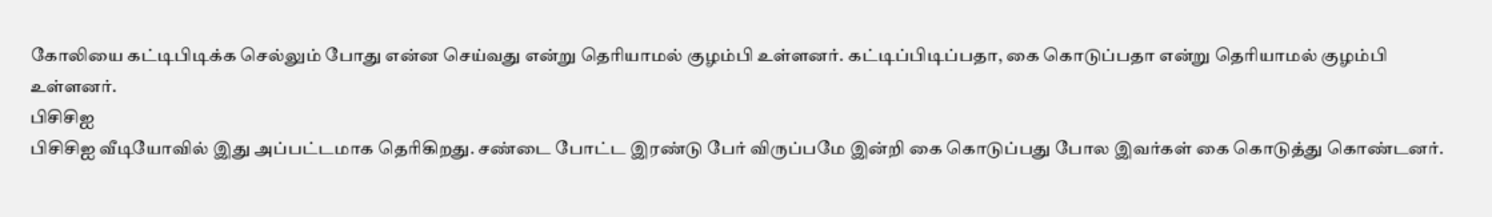கோலியை கட்டிபிடிக்க செல்லும் போது என்ன செய்வது என்று தெரியாமல் குழம்பி உள்ளனர். கட்டிப்பிடிப்பதா, கை கொடுப்பதா என்று தெரியாமல் குழம்பி உள்ளனர்.
பிசிசிஐ
பிசிசிஐ வீடியோவில் இது அப்பட்டமாக தெரிகிறது. சண்டை போட்ட இரண்டு பேர் விருப்பமே இன்றி கை கொடுப்பது போல இவர்கள் கை கொடுத்து கொண்டனர்.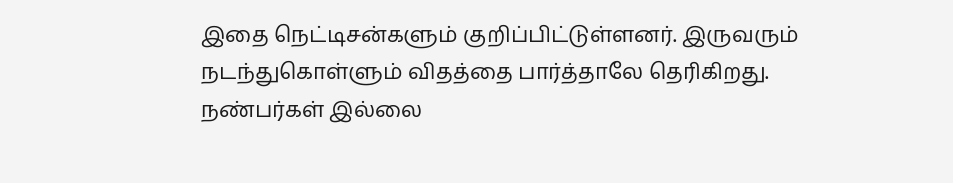இதை நெட்டிசன்களும் குறிப்பிட்டுள்ளனர். இருவரும் நடந்துகொள்ளும் விதத்தை பார்த்தாலே தெரிகிறது.
நண்பர்கள் இல்லை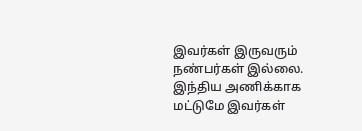இவர்கள் இருவரும் நண்பர்கள் இல்லை. இந்திய அணிக்காக மட்டுமே இவர்கள்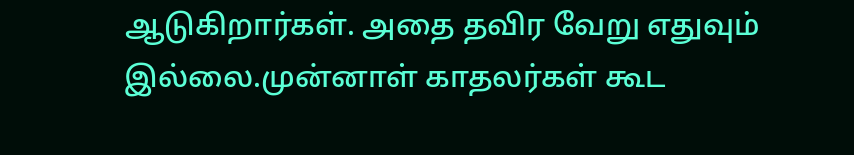ஆடுகிறார்கள். அதை தவிர வேறு எதுவும் இல்லை.முன்னாள் காதலர்கள் கூட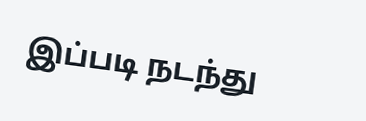இப்படி நடந்து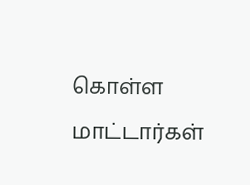கொள்ள மாட்டார்கள்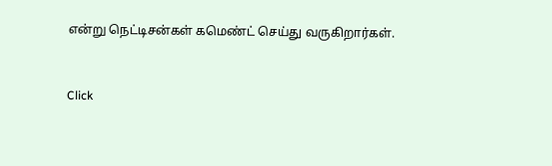என்று நெட்டிசன்கள் கமெண்ட் செய்து வருகிறார்கள்.


Click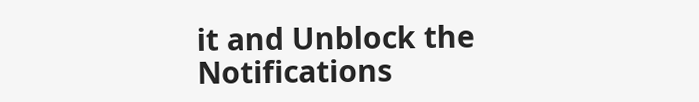it and Unblock the Notifications